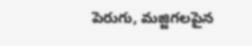పెరుగు, మజ్జిగలపైన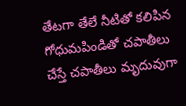తేటగా తేలే నీటితో కలిపిన గోధుమపిండితో చపాతీలు చేస్తే చపాతీలు మృదువుగా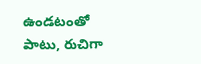ఉండటంతో పాటు, రుచిగా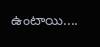ఉంటాయి....